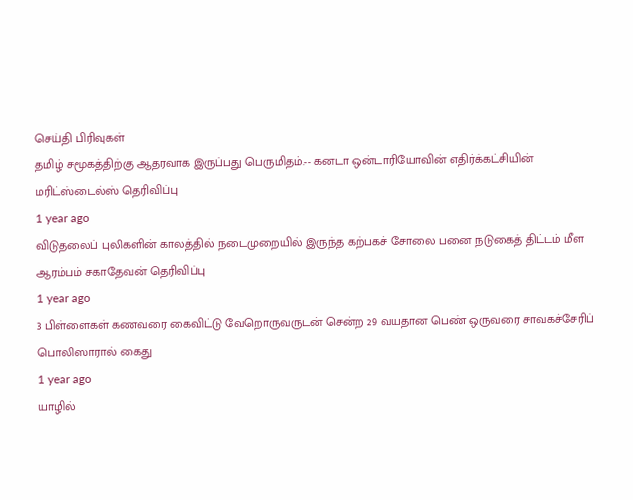செய்தி பிரிவுகள்
தமிழ் சமூகத்திற்கு ஆதரவாக இருப்பது பெருமிதம்.-- கனடா ஒன்டாரியோவின் எதிர்க்கட்சியின் மரிட்ஸ்டைல்ஸ் தெரிவிப்பு
1 year ago
விடுதலைப் புலிகளின் காலத்தில் நடைமுறையில் இருந்த கற்பகச் சோலை பனை நடுகைத் திட்டம் மீள ஆரம்பம் சகாதேவன் தெரிவிப்பு
1 year ago
3 பிள்ளைகள் கணவரை கைவிட்டு வேறொருவருடன் சென்ற 29 வயதான பெண் ஒருவரை சாவகச்சேரிப் பொலிஸாரால் கைது
1 year ago
யாழில்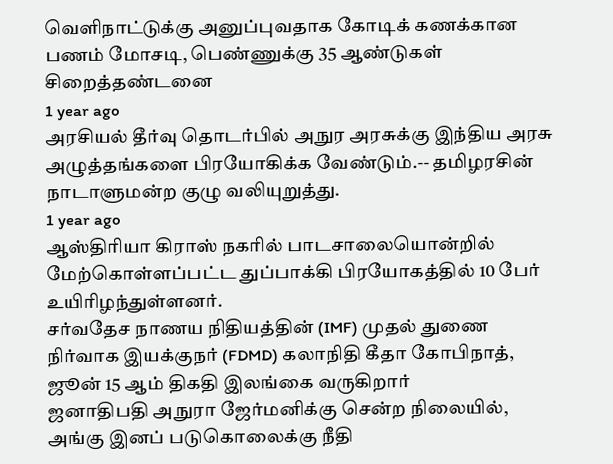வெளிநாட்டுக்கு அனுப்புவதாக கோடிக் கணக்கான பணம் மோசடி, பெண்ணுக்கு 35 ஆண்டுகள் சிறைத்தண்டனை
1 year ago
அரசியல் தீர்வு தொடர்பில் அநுர அரசுக்கு இந்திய அரசு அழுத்தங்களை பிரயோகிக்க வேண்டும்.-- தமிழரசின் நாடாளுமன்ற குழு வலியுறுத்து.
1 year ago
ஆஸ்திரியா கிராஸ் நகரில் பாடசாலையொன்றில் மேற்கொள்ளப்பட்ட துப்பாக்கி பிரயோகத்தில் 10 பேர் உயிரிழந்துள்ளனர்.
சர்வதேச நாணய நிதியத்தின் (IMF) முதல் துணை நிர்வாக இயக்குநர் (FDMD) கலாநிதி கீதா கோபிநாத், ஜூன் 15 ஆம் திகதி இலங்கை வருகிறார்
ஜனாதிபதி அநுரா ஜேர்மனிக்கு சென்ற நிலையில், அங்கு இனப் படுகொலைக்கு நீதி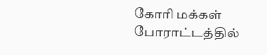கோரி மக்கள் போராட்டத்தில்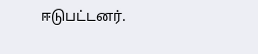ஈடுபட்டனர்.